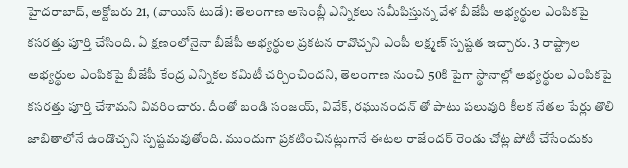హైదరాబాద్, అక్టోబరు 21, (వాయిస్ టుడే): తెలంగాణ అసెంబ్లీ ఎన్నికలు సమీపిస్తున్న వేళ బీజేపీ అభ్యర్థుల ఎంపికపై కసరత్తు పూర్తి చేసింది. ఏ క్షణంలోనైనా బీజేపీ అభ్యర్థుల ప్రకటన రావొచ్చని ఎంపీ లక్ష్మణ్ స్పష్టత ఇచ్చారు. 3 రాష్ట్రాల అభ్యర్థుల ఎంపికపై బీజేపీ కేంద్ర ఎన్నికల కమిటీ చర్చించిందని, తెలంగాణ నుంచి 50కి పైగా స్థానాల్లో అభ్యర్థుల ఎంపికపై కసరత్తు పూర్తి చేశామని వివరించారు. దీంతో బండి సంజయ్, వివేక్, రఘునందన్ తో పాటు పలువురి కీలక నేతల పేర్లు తొలి జాబితాలోనే ఉండొచ్చని స్పష్టమవుతోంది. ముందుగా ప్రకటించినట్లుగానే ఈటల రాజేందర్ రెండు చోట్ల పోటీ చేసేందుకు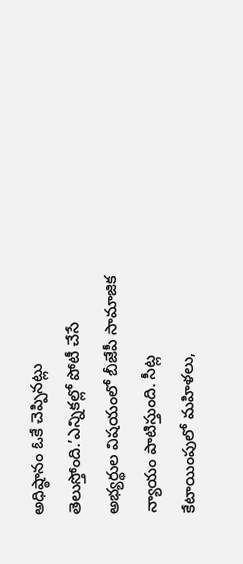అధిష్ఠానం ఓకే చెప్పినట్లు తెలుస్తోంది.’ఎన్నికల్లో పోటీ చేసే అభ్యర్థుల విషయంలో బీజేపీ సామాజిక న్యాయం పాటిస్తుంది. సీట్ల కేటాయింపులో మహిళలు,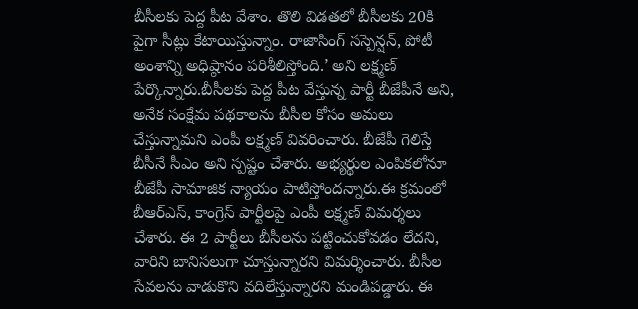బీసీలకు పెద్ద పీట వేశాం. తొలి విడతలో బీసీలకు 20కి పైగా సీట్లు కేటాయిస్తున్నాం. రాజాసింగ్ సస్పెన్షన్, పోటీ అంశాన్ని అధిష్ఠానం పరిశీలిస్తోంది.’ అని లక్ష్మణ్ పేర్కొన్నారు.బీసీలకు పెద్ద పీట వేస్తున్న పార్టీ బీజేపీనే అని, అనేక సంక్షేమ పథకాలను బీసీల కోసం అమలు చేస్తున్నామని ఎంపీ లక్ష్మణ్ వివరించారు. బీజేపీ గెలిస్తే బీసీనే సీఎం అని స్పష్టం చేశారు. అభ్యర్థుల ఎంపికలోనూ బీజేపీ సామాజిక న్యాయం పాటిస్తోందన్నారు.ఈ క్రమంలో బీఆర్ఎస్, కాంగ్రెస్ పార్టీలపై ఎంపీ లక్ష్మణ్ విమర్శలు చేశారు. ఈ 2 పార్టీలు బీసీలను పట్టించుకోవడం లేదని, వారిని బానిసలుగా చూస్తున్నారని విమర్శించారు. బీసీల సేవలను వాడుకొని వదిలేస్తున్నారని మండిపడ్డారు. ఈ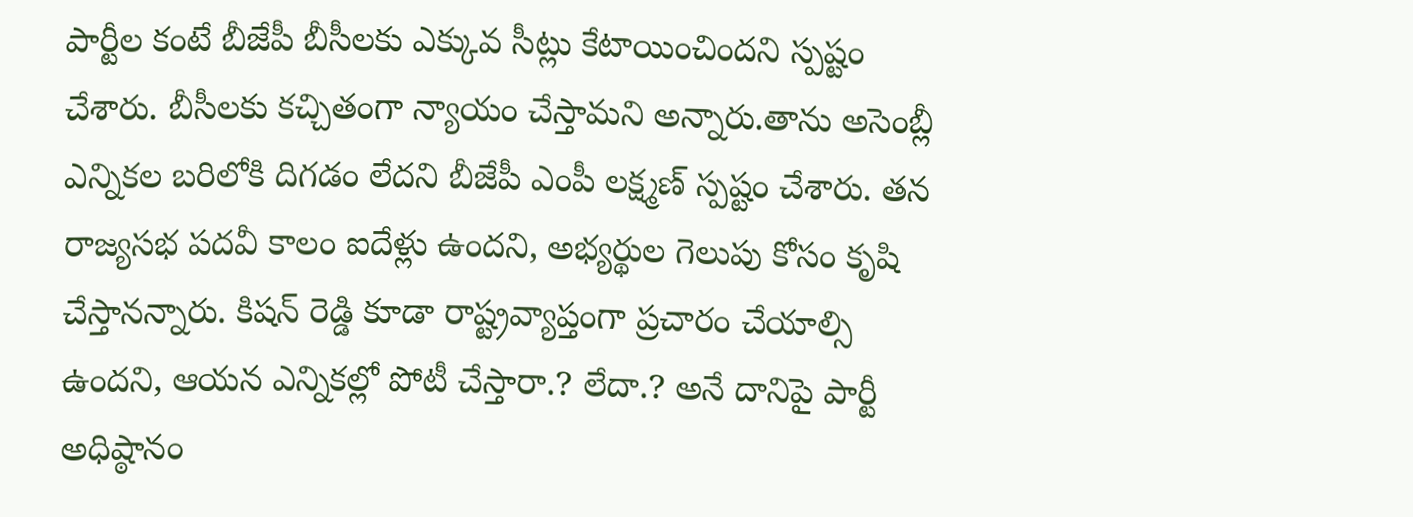పార్టీల కంటే బీజేపీ బీసీలకు ఎక్కువ సీట్లు కేటాయించిందని స్పష్టం చేశారు. బీసీలకు కచ్చితంగా న్యాయం చేస్తామని అన్నారు.తాను అసెంబ్లీ ఎన్నికల బరిలోకి దిగడం లేదని బీజేపీ ఎంపీ లక్ష్మణ్ స్పష్టం చేశారు. తన రాజ్యసభ పదవీ కాలం ఐదేళ్లు ఉందని, అభ్యర్థుల గెలుపు కోసం కృషి చేస్తానన్నారు. కిషన్ రెడ్డి కూడా రాష్ట్రవ్యాప్తంగా ప్రచారం చేయాల్సి ఉందని, ఆయన ఎన్నికల్లో పోటీ చేస్తారా.? లేదా.? అనే దానిపై పార్టీ అధిష్ఠానం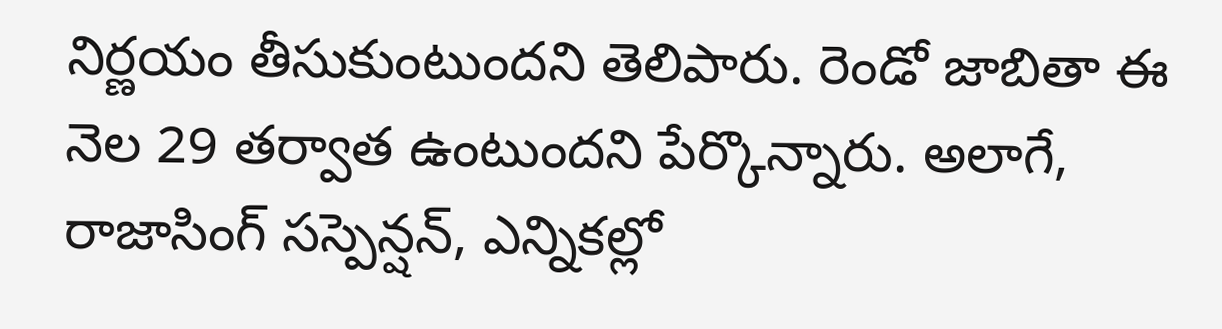నిర్ణయం తీసుకుంటుందని తెలిపారు. రెండో జాబితా ఈ నెల 29 తర్వాత ఉంటుందని పేర్కొన్నారు. అలాగే, రాజాసింగ్ సస్పెన్షన్, ఎన్నికల్లో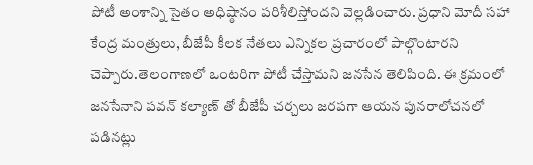పోటీ అంశాన్ని సైతం అధిష్ఠానం పరిశీలిస్తోందని వెల్లడించారు. ప్రధాని మోదీ సహా కేంద్ర మంత్రులు, బీజేపీ కీలక నేతలు ఎన్నికల ప్రచారంలో పాల్గొంటారని చెప్పారు.తెలంగాణలో ఒంటరిగా పోటీ చేస్తామని జనసేన తెలిపింది. ఈ క్రమంలో జనసేనాని పవన్ కల్యాణ్ తో బీజేపీ చర్చలు జరపగా ఆయన పునరాలోచనలో పడినట్లు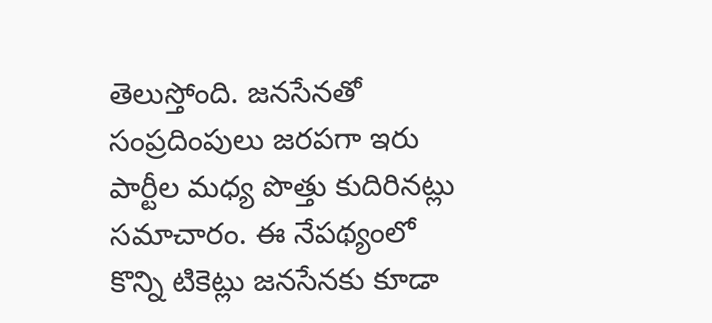తెలుస్తోంది. జనసేనతో సంప్రదింపులు జరపగా ఇరు పార్టీల మధ్య పొత్తు కుదిరినట్లు సమాచారం. ఈ నేపథ్యంలో కొన్ని టికెట్లు జనసేనకు కూడా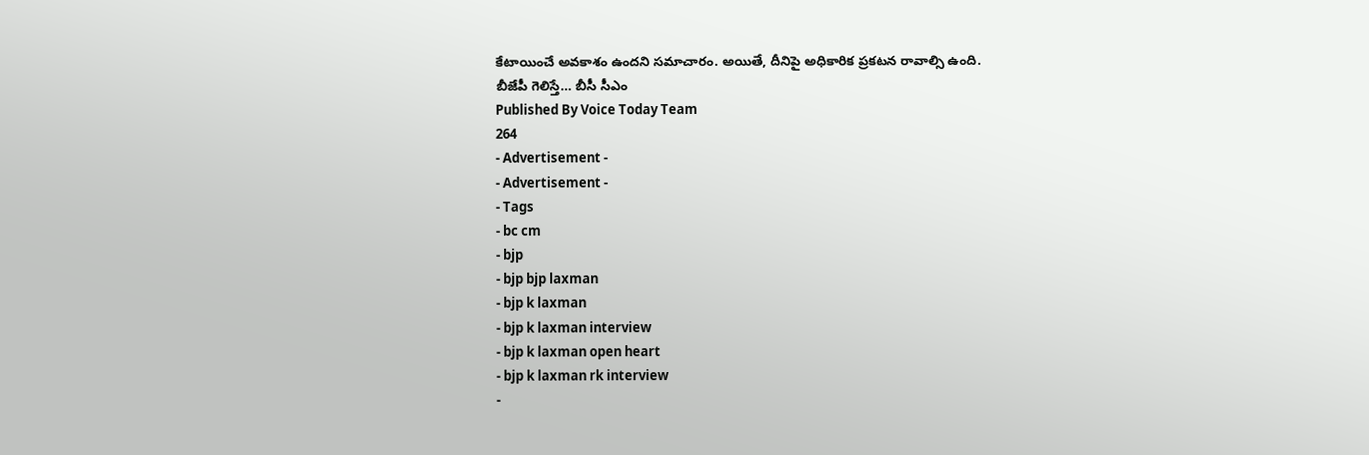కేటాయించే అవకాశం ఉందని సమాచారం. అయితే, దీనిపై అధికారిక ప్రకటన రావాల్సి ఉంది.
బీజేపీ గెలిస్తే… బీసీ సీఎం
Published By Voice Today Team
264
- Advertisement -
- Advertisement -
- Tags
- bc cm
- bjp
- bjp bjp laxman
- bjp k laxman
- bjp k laxman interview
- bjp k laxman open heart
- bjp k laxman rk interview
-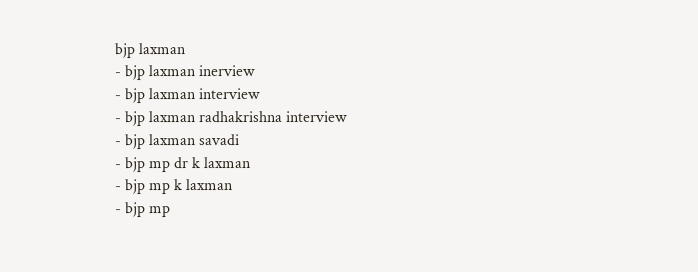bjp laxman
- bjp laxman inerview
- bjp laxman interview
- bjp laxman radhakrishna interview
- bjp laxman savadi
- bjp mp dr k laxman
- bjp mp k laxman
- bjp mp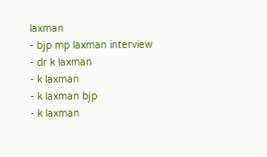laxman
- bjp mp laxman interview
- dr k laxman
- k laxman
- k laxman bjp
- k laxman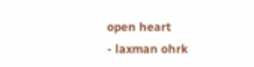open heart
- laxman ohrk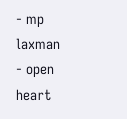- mp laxman
- open heart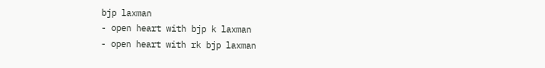bjp laxman
- open heart with bjp k laxman
- open heart with rk bjp laxman